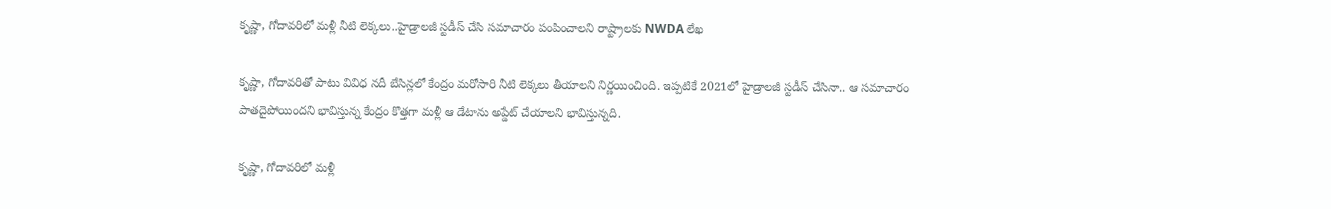కృష్ణా, గోదావరిలో మళ్లీ నీటి లెక్కలు..హైడ్రాలజీ స్టడీస్ చేసి సమాచారం పంపించాలని రాష్ట్రాలకు NWDA లేఖ

కృష్ణా, గోదావరితో పాటు వివిధ నదీ బేసిన్లలో కేంద్రం మరోసారి నీటి లెక్కలు తీయాలని నిర్ణయించింది. ఇప్పటికే 2021లో హైడ్రాలజీ స్టడీస్ చేసినా.. ఆ సమాచారం పాతదైపోయిందని భావిస్తున్న కేంద్రం కొత్తగా మళ్లీ ఆ డేటాను అప్డేట్ చేయాలని భావిస్తున్నది.

కృష్ణా, గోదావరిలో మళ్లీ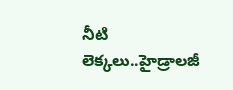నీటి లెక్కలు..హైడ్రాలజీ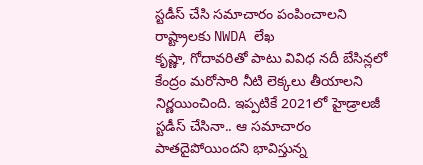స్టడీస్ చేసి సమాచారం పంపించాలని రాష్ట్రాలకు NWDA లేఖ
కృష్ణా, గోదావరితో పాటు వివిధ నదీ బేసిన్లలో కేంద్రం మరోసారి నీటి లెక్కలు తీయాలని నిర్ణయించింది. ఇప్పటికే 2021లో హైడ్రాలజీ స్టడీస్ చేసినా.. ఆ సమాచారం పాతదైపోయిందని భావిస్తున్న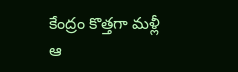కేంద్రం కొత్తగా మళ్లీ ఆ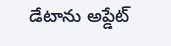డేటాను అప్డేట్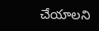చేయాలని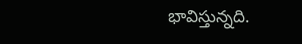భావిస్తున్నది.